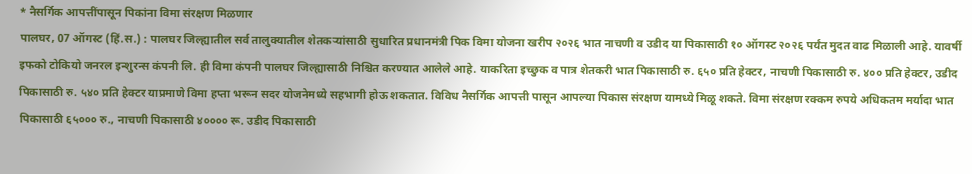* नैसर्गिक आपत्तींपासून पिकांना विमा संरक्षण मिळणार
पालघर, 07 ऑगस्ट (हिं.स.) : पालघर जिल्ह्यातील सर्व तालुक्यातील शेतकऱ्यांसाठी सुधारित प्रधानमंत्री पिक विमा योजना खरीप २०२६ भात नाचणी व उडीद या पिकासाठी १० ऑगस्ट २०२६ पर्यंत मुदत वाढ मिळाली आहे. यावर्षी इफको टोकियो जनरल इन्शुरन्स कंपनी लि. ही विमा कंपनी पालघर जिल्ह्यासाठी निश्चित करण्यात आलेले आहे. याकरिता इच्छुक व पात्र शेतकरी भात पिकासाठी रु. ६५० प्रति हेक्टर, नाचणी पिकासाठी रु. ४०० प्रति हेक्टर, उडीद पिकासाठी रु. ५४० प्रति हेक्टर याप्रमाणे विमा हप्ता भरून सदर योजनेमध्ये सहभागी होऊ शकतात. विविध नैसर्गिक आपत्ती पासून आपल्या पिकास संरक्षण यामध्ये मिळू शकते. विमा संरक्षण रक्कम रुपये अधिकतम मर्यादा भात पिकासाठी ६५००० रु., नाचणी पिकासाठी ४०००० रू. उडीद पिकासाठी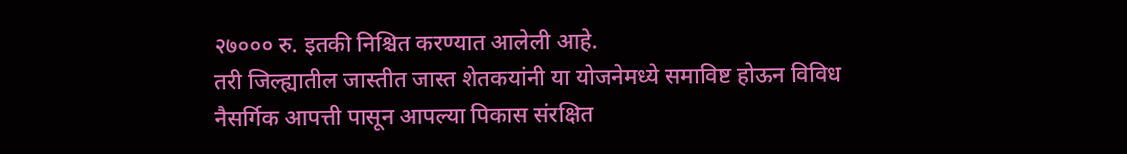२७००० रु. इतकी निश्चित करण्यात आलेली आहे.
तरी जिल्ह्यातील जास्तीत जास्त शेतकयांनी या योजनेमध्ये समाविष्ट होऊन विविध नैसर्गिक आपत्ती पासून आपल्या पिकास संरक्षित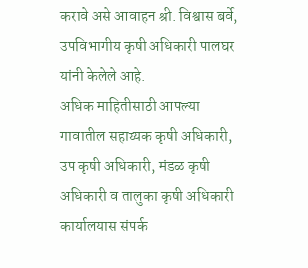करावे असे आवाहन श्री. विश्वास बर्वे, उपविभागीय कृषी अधिकारी पालघर यांनी केलेले आहे.
अधिक माहितीसाठी आपल्या गावातील सहाय्यक कृषी अधिकारी, उप कृषी अधिकारी, मंडळ कृषी अधिकारी व तालुका कृषी अधिकारी कार्यालयास संपर्क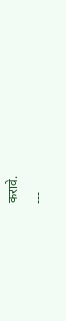करावे.
---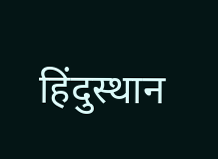हिंदुस्थान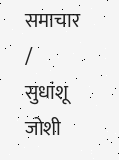समाचार / सुधांशू जोशी